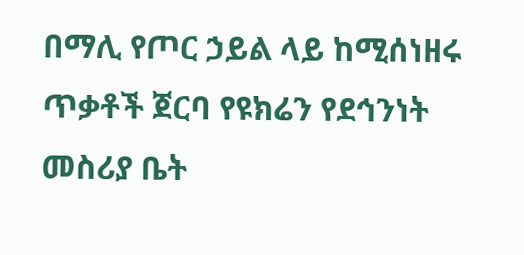በማሊ የጦር ኃይል ላይ ከሚሰነዘሩ ጥቃቶች ጀርባ የዩክሬን የደኅንነት መስሪያ ቤት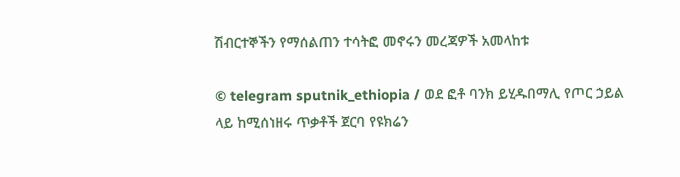ሽብርተኞችን የማሰልጠን ተሳትፎ መኖሩን መረጃዎች አመላከቱ

© telegram sputnik_ethiopia / ወደ ፎቶ ባንክ ይሂዱበማሊ የጦር ኃይል ላይ ከሚሰነዘሩ ጥቃቶች ጀርባ የዩክሬን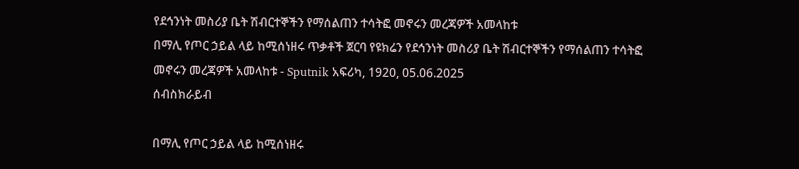የደኅንነት መስሪያ ቤት ሽብርተኞችን የማሰልጠን ተሳትፎ መኖሩን መረጃዎች አመላከቱ
በማሊ የጦር ኃይል ላይ ከሚሰነዘሩ ጥቃቶች ጀርባ የዩክሬን የደኅንነት መስሪያ ቤት ሽብርተኞችን የማሰልጠን ተሳትፎ መኖሩን መረጃዎች አመላከቱ - Sputnik አፍሪካ, 1920, 05.06.2025
ሰብስክራይብ

በማሊ የጦር ኃይል ላይ ከሚሰነዘሩ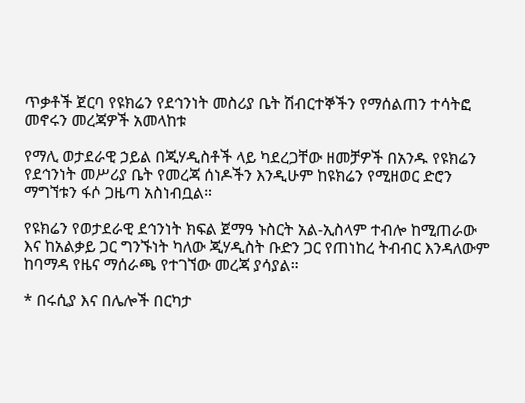ጥቃቶች ጀርባ የዩክሬን የደኅንነት መስሪያ ቤት ሽብርተኞችን የማሰልጠን ተሳትፎ መኖሩን መረጃዎች አመላከቱ

የማሊ ወታደራዊ ኃይል በጂሃዲስቶች ላይ ካደረጋቸው ዘመቻዎች በአንዱ የዩክሬን የደኅንነት መሥሪያ ቤት የመረጃ ሰነዶችን እንዲሁም ከዩክሬን የሚዘወር ድሮን ማግኘቱን ፋሶ ጋዜጣ አስነብቧል።

የዩክሬን የወታደራዊ ደኅንነት ክፍል ጀማዓ ኑስርት አል-ኢስላም ተብሎ ከሚጠራው እና ከአልቃይ ጋር ግንኙነት ካለው ጂሃዲስት ቡድን ጋር የጠነከረ ትብብር እንዳለውም ከባማዳ የዜና ማሰራጫ የተገኘው መረጃ ያሳያል።

* በሩሲያ እና በሌሎች በርካታ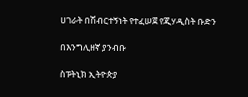ሀገራት በሽብርተኝነት የተፈሠጀ የጂሃዲስት ቡድን

በእንግሊዘኛ ያንብቡ

ስፑትኒክ ኢትዮጵያ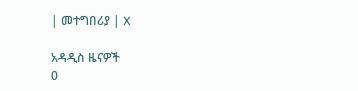| መተግበሪያ | X

አዳዲስ ዜናዎች
0